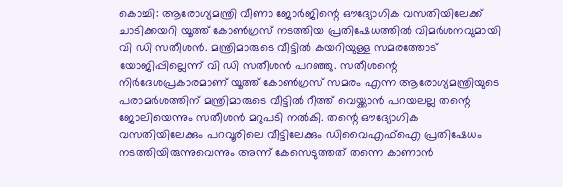കൊച്ചി: ആരോഗ്യമന്ത്രി വീണാ ജോർജിന്റെ ഔദ്യോഗിക വസതിയിലേക്ക് ചാടിക്കയറി യൂത്ത് കോൺഗ്രസ് നടത്തിയ പ്രതിഷേധത്തിൽ വിമർശനവുമായി വി ഡി സതീശൻ. മന്ത്രിമാരുടെ വീട്ടിൽ കയറിയുള്ള സമരത്തോട് യോജിപ്പില്ലെന്ന് വി ഡി സതീശൻ പറഞ്ഞു. സതീശന്റെ നിർദേശപ്രകാരമാണ് യൂത്ത് കോൺഗ്രസ് സമരം എന്ന ആരോഗ്യമന്ത്രിയുടെ പരാമർശത്തിന് മന്ത്രിമാരുടെ വീട്ടിൽ റീത്ത് വെയ്ക്കാൻ പറയലല്ല തന്റെ ജോലിയെന്നും സതീശൻ മറുപടി നൽകി. തന്റെ ഔദ്യോഗിക വസതിയിലേക്കും പറവൂരിലെ വീട്ടിലേക്കും ഡിവൈഎഫ്ഐ പ്രതിഷേധം നടത്തിയിരുന്നുവെന്നും അന്ന് കേസെടുത്തത് തന്നെ കാണാൻ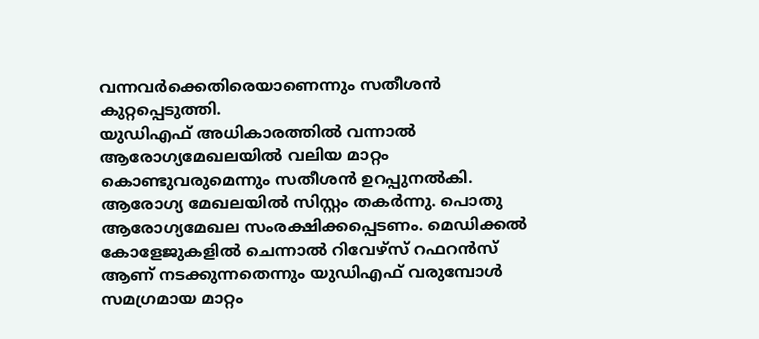വന്നവർക്കെതിരെയാണെന്നും സതീശൻ കുറ്റപ്പെടുത്തി.
യുഡിഎഫ് അധികാരത്തിൽ വന്നാൽ ആരോഗ്യമേഖലയിൽ വലിയ മാറ്റം കൊണ്ടുവരുമെന്നും സതീശൻ ഉറപ്പുനൽകി. ആരോഗ്യ മേഖലയിൽ സിസ്റ്റം തകർന്നു. പൊതു ആരോഗ്യമേഖല സംരക്ഷിക്കപ്പെടണം. മെഡിക്കൽ കോളേജുകളിൽ ചെന്നാൽ റിവേഴ്സ് റഫറൻസ് ആണ് നടക്കുന്നതെന്നും യുഡിഎഫ് വരുമ്പോൾ സമഗ്രമായ മാറ്റം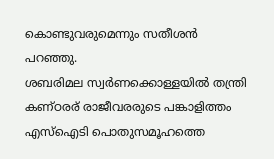കൊണ്ടുവരുമെന്നും സതീശൻ പറഞ്ഞു.
ശബരിമല സ്വർണക്കൊള്ളയിൽ തന്ത്രി കണ്ഠരര് രാജീവരരുടെ പങ്കാളിത്തം എസ്ഐടി പൊതുസമൂഹത്തെ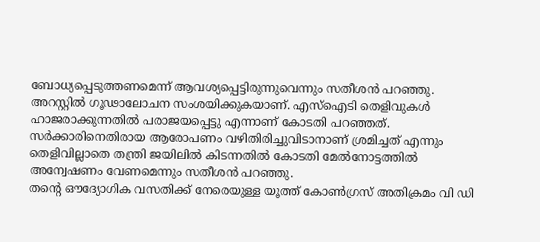ബോധ്യപ്പെടുത്തണമെന്ന് ആവശ്യപ്പെട്ടിരുന്നുവെന്നും സതീശൻ പറഞ്ഞു. അറസ്റ്റിൽ ഗൂഢാലോചന സംശയിക്കുകയാണ്. എസ്ഐടി തെളിവുകൾ ഹാജരാക്കുന്നതിൽ പരാജയപ്പെട്ടു എന്നാണ് കോടതി പറഞ്ഞത്. സർക്കാരിനെതിരായ ആരോപണം വഴിതിരിച്ചുവിടാനാണ് ശ്രമിച്ചത് എന്നും തെളിവില്ലാതെ തന്ത്രി ജയിലിൽ കിടന്നതിൽ കോടതി മേൽനോട്ടത്തിൽ അന്വേഷണം വേണമെന്നും സതീശൻ പറഞ്ഞു.
തൻ്റെ ഔദ്യോഗിക വസതിക്ക് നേരെയുള്ള യൂത്ത് കോൺഗ്രസ് അതിക്രമം വി ഡി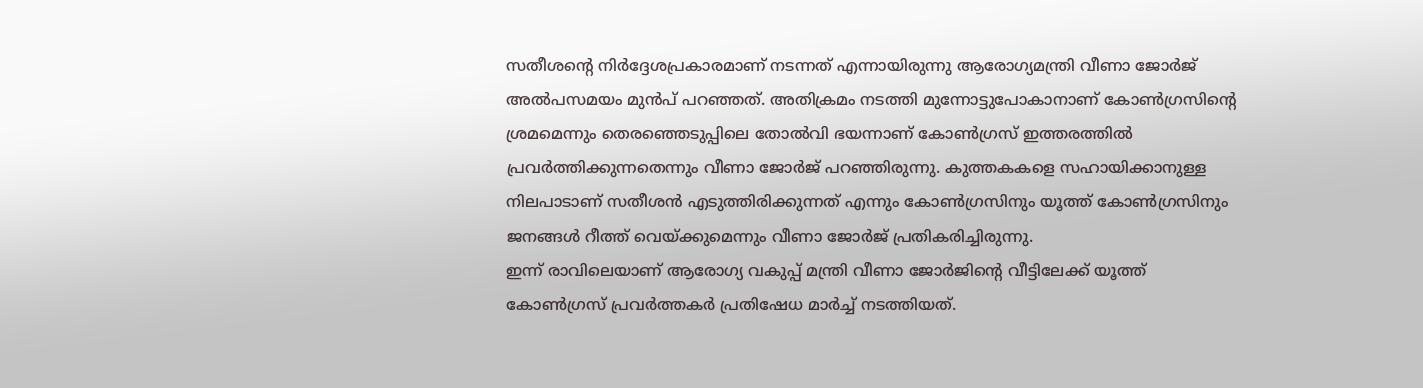സതീശന്റെ നിർദ്ദേശപ്രകാരമാണ് നടന്നത് എന്നായിരുന്നു ആരോഗ്യമന്ത്രി വീണാ ജോർജ് അൽപസമയം മുൻപ് പറഞ്ഞത്. അതിക്രമം നടത്തി മുന്നോട്ടുപോകാനാണ് കോൺഗ്രസിന്റെ ശ്രമമെന്നും തെരഞ്ഞെടുപ്പിലെ തോൽവി ഭയന്നാണ് കോൺഗ്രസ് ഇത്തരത്തിൽ പ്രവർത്തിക്കുന്നതെന്നും വീണാ ജോർജ് പറഞ്ഞിരുന്നു. കുത്തകകളെ സഹായിക്കാനുള്ള നിലപാടാണ് സതീശൻ എടുത്തിരിക്കുന്നത് എന്നും കോൺഗ്രസിനും യൂത്ത് കോൺഗ്രസിനും ജനങ്ങൾ റീത്ത് വെയ്ക്കുമെന്നും വീണാ ജോർജ് പ്രതികരിച്ചിരുന്നു.
ഇന്ന് രാവിലെയാണ് ആരോഗ്യ വകുപ്പ് മന്ത്രി വീണാ ജോർജിൻ്റെ വീട്ടിലേക്ക് യൂത്ത് കോൺഗ്രസ് പ്രവർത്തകർ പ്രതിഷേധ മാർച്ച് നടത്തിയത്.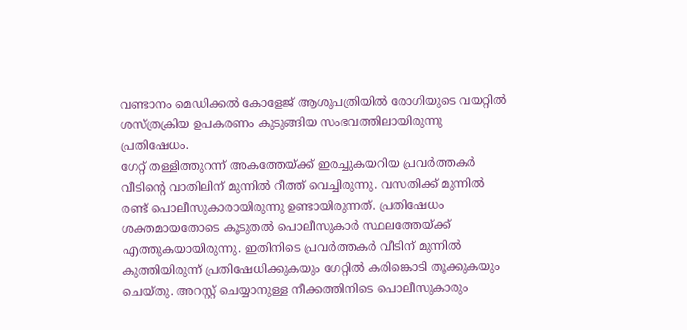വണ്ടാനം മെഡിക്കൽ കോളേജ് ആശുപത്രിയിൽ രോഗിയുടെ വയറ്റിൽ ശസ്ത്രക്രിയ ഉപകരണം കുടുങ്ങിയ സംഭവത്തിലായിരുന്നു പ്രതിഷേധം.
ഗേറ്റ് തള്ളിത്തുറന്ന് അകത്തേയ്ക്ക് ഇരച്ചുകയറിയ പ്രവർത്തകർ വീടിൻ്റെ വാതിലിന് മുന്നിൽ റീത്ത് വെച്ചിരുന്നു. വസതിക്ക് മുന്നിൽ രണ്ട് പൊലീസുകാരായിരുന്നു ഉണ്ടായിരുന്നത്. പ്രതിഷേധം ശക്തമായതോടെ കൂടുതൽ പൊലീസുകാർ സ്ഥലത്തേയ്ക്ക് എത്തുകയായിരുന്നു. ഇതിനിടെ പ്രവർത്തകർ വീടിന് മുന്നിൽ കുത്തിയിരുന്ന് പ്രതിഷേധിക്കുകയും ഗേറ്റിൽ കരിങ്കൊടി തൂക്കുകയും ചെയ്തു. അറസ്റ്റ് ചെയ്യാനുള്ള നീക്കത്തിനിടെ പൊലീസുകാരും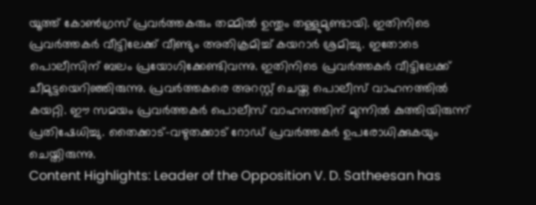യൂത്ത് കോൺഗ്രസ് പ്രവർത്തകരും തമ്മിൽ ഉന്തും തള്ളുമുണ്ടായി. ഇതിനിടെ പ്രവർത്തകർ വീട്ടിലേക്ക് വീണ്ടും അതിക്രമിച്ച് കയറാർ ശ്രമിച്ചു. ഇതോടെ പൊലീസിന് ബലം പ്രയോഗിക്കേണ്ടിവന്നു. ഇതിനിടെ പ്രവർത്തകർ വീട്ടിലേക്ക് ചീമുട്ടയെറിഞ്ഞിരുന്നു. പ്രവർത്തകരെ അറസ്റ്റ് ചെയ്ത പൊലീസ് വാഹനത്തിൽ കയറ്റി. ഈ സമയം പ്രവർത്തകർ പൊലീസ് വാഹനത്തിന് മുന്നിൽ കുത്തിയിരുന്ന് പ്രതിഷേധിച്ചു. തൈക്കാട്-വഴുതക്കാട് റോഡ് പ്രവർത്തകർ ഉപരോധിക്കുകയും ചെയ്തിരുന്നു.
Content Highlights: Leader of the Opposition V. D. Satheesan has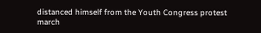distanced himself from the Youth Congress protest march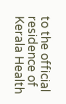to the official residence of Kerala Health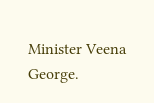Minister Veena George.